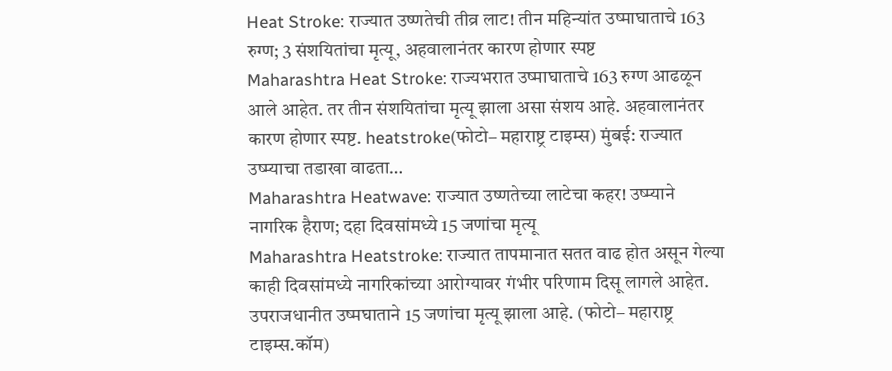Heat Stroke: राज्यात उष्णतेची तीव्र लाट! तीन महिन्यांत उष्माघाताचे 163 रुग्ण; 3 संशयितांचा मृत्यू, अहवालानंतर कारण होणार स्पष्ट
Maharashtra Heat Stroke: राज्यभरात उष्माघाताचे 163 रुग्ण आढळून आले आहेत. तर तीन संशयितांचा मृत्यू झाला असा संशय आहे. अहवालानंतर कारण होणार स्पष्ट. heatstroke(फोटो– महाराष्ट्र टाइम्स) मुंबई: राज्यात उष्म्याचा तडाखा वाढता…
Maharashtra Heatwave: राज्यात उष्णतेच्या लाटेचा कहर! उष्म्याने नागरिक हैराण; दहा दिवसांमध्ये 15 जणांचा मृत्यू
Maharashtra Heatstroke: राज्यात तापमानात सतत वाढ होत असून गेल्या काही दिवसांमध्ये नागरिकांच्या आरोग्यावर गंभीर परिणाम दिसू लागले आहेत. उपराजधानीत उष्मघाताने 15 जणांचा मृत्यू झाला आहे. (फोटो– महाराष्ट्र टाइम्स.कॉम)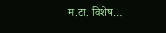म.टा. विशेष…